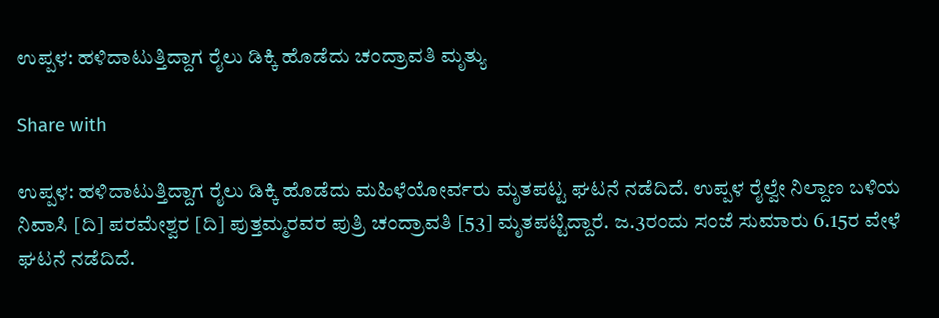ಉಪ್ಪಳ: ಹಳಿದಾಟುತ್ತಿದ್ದಾಗ ರೈಲು ಡಿಕ್ಕಿ ಹೊಡೆದು ಚಂದ್ರಾವತಿ ಮೃತ್ಯು

Share with

ಉಪ್ಪಳ: ಹಳಿದಾಟುತ್ತಿದ್ದಾಗ ರೈಲು ಡಿಕ್ಕಿ ಹೊಡೆದು ಮಹಿಳೆಯೋರ್ವರು ಮೃತಪಟ್ಟ ಘಟನೆ ನಡೆದಿದೆ. ಉಪ್ಪಳ ರೈಲ್ವೇ ನಿಲ್ದಾಣ ಬಳಿಯ ನಿವಾಸಿ [ದಿ] ಪರಮೇಶ್ವರ [ದಿ] ಪುತ್ತಮ್ಮರವರ ಪುತ್ರಿ ಚಂದ್ರಾವತಿ [53] ಮೃತಪಟ್ಟಿದ್ದಾರೆ. ಜ.3ರಂದು ಸಂಜೆ ಸುಮಾರು 6.15ರ ವೇಳೆ ಘಟನೆ ನಡೆದಿದೆ.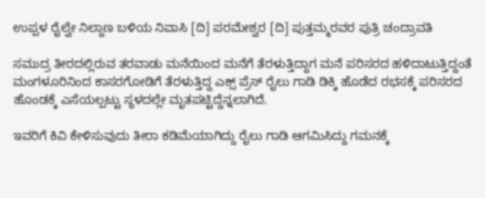ಉಪ್ಪಳ ರೈಲ್ವೇ ನಿಲ್ದಾಣ ಬಳಿಯ ನಿವಾಸಿ [ದಿ] ಪರಮೇಶ್ವರ [ದಿ] ಪುತ್ತಮ್ಮರವರ ಪುತ್ರಿ ಚಂದ್ರಾವತಿ

ಸಮುದ್ರ ತೀರದಲ್ಲಿರುವ ತರವಾಡು ಮನೆಯಿಂದ ಮನೆಗೆ ತೆರಳುತ್ತಿದ್ದಾಗ ಮನೆ ಪರಿಸರದ ಹಳಿದಾಟುತ್ತಿದ್ದಂತೆ ಮಂಗಳೂರಿನಿಂದ ಕಾಸರಗೋಡಿಗೆ ತೆರಳುತ್ತಿದ್ದ ಎಕ್ಸ್ ಪ್ರೆಸ್ ರೈಲು ಗಾಡಿ ಡಿಕ್ಕಿ ಹೊಡೆದ ರಭಸಕ್ಕೆ ಪರಿಸರದ ಹೊಂಡಕ್ಕೆ ಎಸೆಯಲ್ಪಟ್ಟು ಸ್ಥಳದಲ್ಲೇ ಮೃತಪಟ್ಟಿದ್ದೆನ್ನಲಾಗಿದೆ.

ಇವರಿಗೆ ಕಿವಿ ಕೇಳಿಸುವುದು ತೀರಾ ಕಡಿಮೆಯಾಗಿದ್ದು ರೈಲು ಗಾಡಿ ಆಗಮಿಸಿದ್ದು ಗಮನಕ್ಕೆ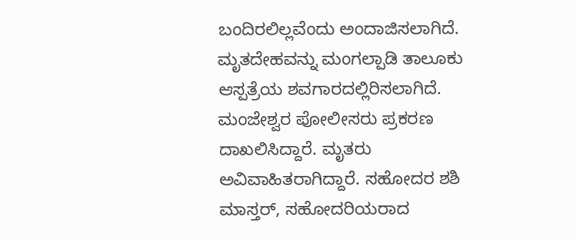ಬಂದಿರಲಿಲ್ಲವೆಂದು ಅಂದಾಜಿಸಲಾಗಿದೆ. ಮೃತದೇಹವನ್ನು ಮಂಗಲ್ಪಾಡಿ ತಾಲೂಕು ಆಸ್ಪತ್ರೆಯ ಶವಗಾರದಲ್ಲಿರಿಸಲಾಗಿದೆ. ಮಂಜೇಶ್ವರ ಪೋಲೀಸರು ಪ್ರಕರಣ ದಾಖಲಿಸಿದ್ದಾರೆ. ಮೃತರು ಅವಿವಾಹಿತರಾಗಿದ್ದಾರೆ. ಸಹೋದರ ಶಶಿ ಮಾಸ್ತರ್, ಸಹೋದರಿಯರಾದ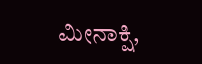ಮೀನಾಕ್ಷಿ,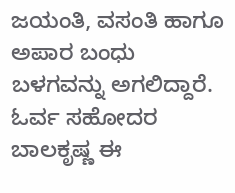ಜಯಂತಿ, ವಸಂತಿ ಹಾಗೂ ಅಪಾರ ಬಂಧು ಬಳಗವನ್ನು ಅಗಲಿದ್ದಾರೆ. ಓರ್ವ ಸಹೋದರ ಬಾಲಕೃಷ್ಣ ಈ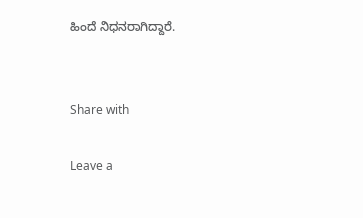ಹಿಂದೆ ನಿಧನರಾಗಿದ್ದಾರೆ.


Share with

Leave a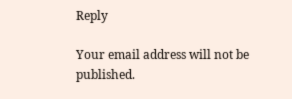Reply

Your email address will not be published.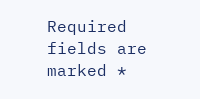Required fields are marked *